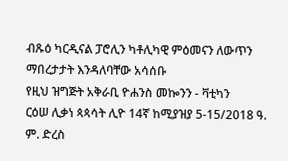ብጹዕ ካርዲናል ፓሮሊን ካቶሊካዊ ምዕመናን ለውጥን ማበረታታት እንዳለባቸው አሳሰቡ
የዚህ ዝግጅት አቅራቢ ዮሐንስ መኰንን - ቫቲካን
ርዕሠ ሊቃነ ጳጳሳት ሊዮ 14ኛ ከሚያዝያ 5-15/2018 ዓ. ም. ድረስ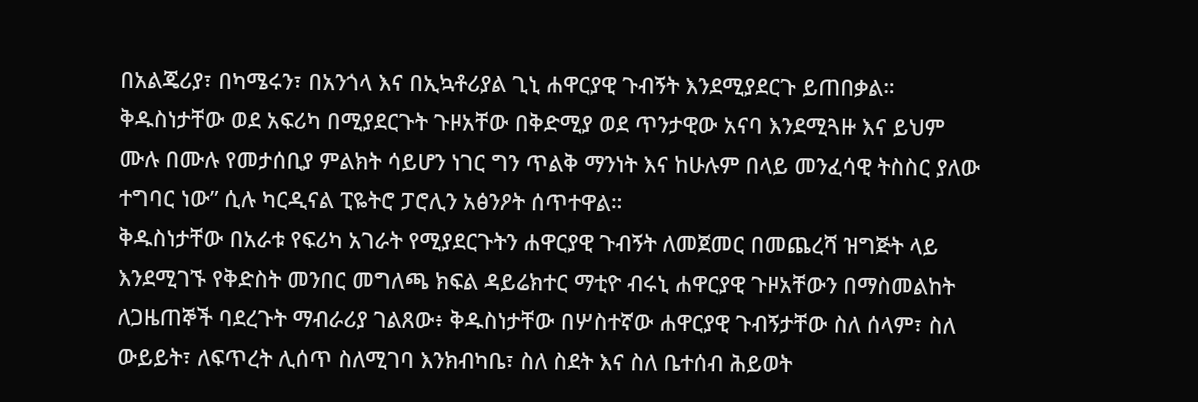በአልጄሪያ፣ በካሜሩን፣ በአንጎላ እና በኢኳቶሪያል ጊኒ ሐዋርያዊ ጉብኝት እንደሚያደርጉ ይጠበቃል።
ቅዱስነታቸው ወደ አፍሪካ በሚያደርጉት ጉዞአቸው በቅድሚያ ወደ ጥንታዊው አናባ እንደሚጓዙ እና ይህም ሙሉ በሙሉ የመታሰቢያ ምልክት ሳይሆን ነገር ግን ጥልቅ ማንነት እና ከሁሉም በላይ መንፈሳዊ ትስስር ያለው ተግባር ነው” ሲሉ ካርዲናል ፒዬትሮ ፓሮሊን አፅንዖት ሰጥተዋል።
ቅዱስነታቸው በአራቱ የፍሪካ አገራት የሚያደርጉትን ሐዋርያዊ ጉብኝት ለመጀመር በመጨረሻ ዝግጅት ላይ እንደሚገኙ የቅድስት መንበር መግለጫ ክፍል ዳይሬክተር ማቲዮ ብሩኒ ሐዋርያዊ ጉዞአቸውን በማስመልከት ለጋዜጠኞች ባደረጉት ማብራሪያ ገልጸው፥ ቅዱስነታቸው በሦስተኛው ሐዋርያዊ ጉብኝታቸው ስለ ሰላም፣ ስለ ውይይት፣ ለፍጥረት ሊሰጥ ስለሚገባ እንክብካቤ፣ ስለ ስደት እና ስለ ቤተሰብ ሕይወት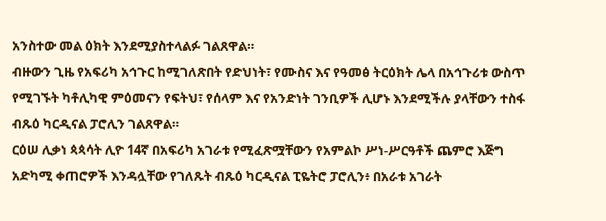አንስተው መል ዕክት እንደሚያስተላልፉ ገልጸዋል።
ብዙውን ጊዜ የአፍሪካ አኅጉር ከሚገለጽበት የድህነት፣ የሙስና እና የዓመፅ ትርዕክት ሌላ በአኅጉሪቱ ውስጥ የሚገኙት ካቶሊካዊ ምዕመናን የፍትህ፣ የሰላም እና የአንድነት ገንቢዎች ሊሆኑ እንደሚችሉ ያላቸውን ተስፋ ብጹዕ ካርዲናል ፓሮሊን ገልጸዋል።
ርዕሠ ሊቃነ ጳጳሳት ሊዮ 14ኛ በአፍሪካ አገራቱ የሚፈጽሟቸውን የአምልኮ ሥነ-ሥርዓቶች ጨምሮ እጅግ አድካሚ ቀጠሮዎች እንዳሏቸው የገለጹት ብጹዕ ካርዲናል ፒዬትሮ ፓሮሊን፥ በአራቱ አገራት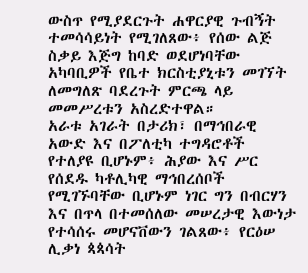ውስጥ የሚያደርጉት ሐዋርያዊ ጉብኝት ተመሳሳይነት የሚገለጸው፥ የሰው ልጅ ስቃይ እጅግ ከባድ ወደሆነባቸው አካባቢዎች የቤተ ክርስቲያኒቱን መገኘት ለመግለጽ ባደረጉት ምርጫ ላይ መመሥረቱን አስረድተዋል።
አራቱ አገራት በታሪክ፣ በማኅበራዊ አውድ እና በፖለቲካ ተግዳሮቶች የተለያዩ ቢሆኑም፥ ሕያው እና ሥር የሰደዱ ካቶሊካዊ ማኅበረሰቦች የሚገኙባቸው ቢሆኑም ነገር ግን በብርሃን እና በጥላ በተመሰለው መሠረታዊ እውነታ የተሳሰሩ መሆናቨውን ገልጸው፥ የርዕሠ ሊቃነ ጳጳሳት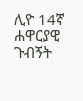ሊዮ 14ኛ ሐዋርያዊ ጉብኝት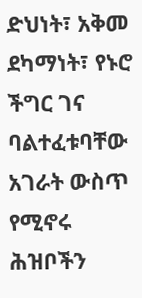ድህነት፣ አቅመ ደካማነት፣ የኑሮ ችግር ገና ባልተፈቱባቸው አገራት ውስጥ የሚኖሩ ሕዝቦችን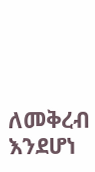ለመቅረብ እንደሆነ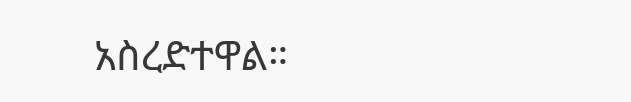አስረድተዋል።